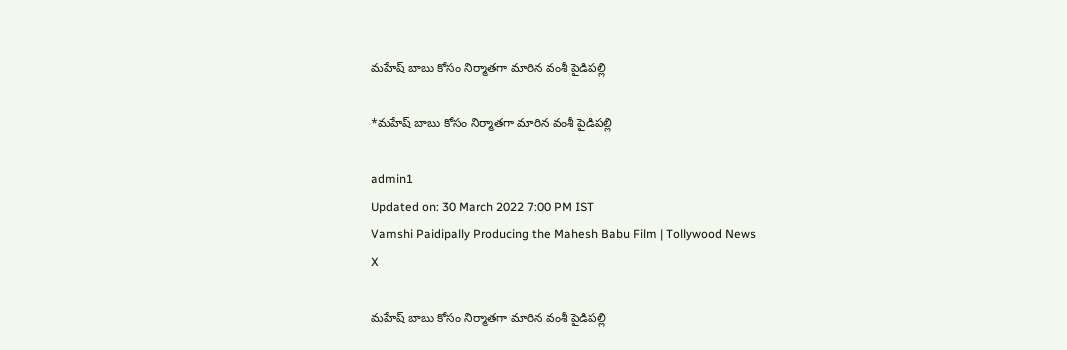మహేష్ బాబు కోసం నిర్మాతగా మారిన వంశీ పైడిపల్లి

*మహేష్ బాబు కోసం నిర్మాతగా మారిన వంశీ పైడిపల్లి

admin1
Updated on: 30 March 2022 7:00 PM IST
Vamshi Paidipally Producing the Mahesh Babu Film | Tollywood News
X

మహేష్ బాబు కోసం నిర్మాతగా మారిన వంశీ పైడిపల్లి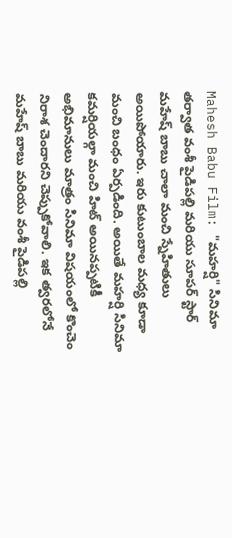Mahesh Babu Film: "మహర్షి" సినిమా తర్వాత వంశీ పైడిపల్లి మరియు సూపర్ స్టార్ మహేష్ బాబు చాలా మంచి స్నేహితులు అయిపోయారు. ఇరు కుటుంబాల మధ్య కూడా మంచి బంధం ఏర్పడింది. అయితే మహర్షి సినిమా కమర్షియల్గా మంచి హిట్ అయినప్పటికీ అభిమానులు మాత్రం సినిమా విషయంలో కొంచెం నిరాశ చెందారని చెప్పుకోవాలి. ఇక త్వరలోనే మహేష్ బాబు మరియు వంశీ పైడిపల్లి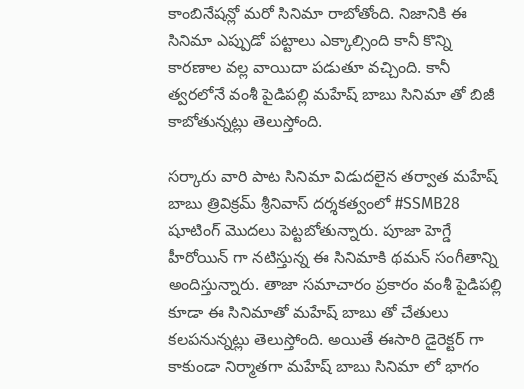కాంబినేషన్లో మరో సినిమా రాబోతోంది. నిజానికి ఈ సినిమా ఎప్పుడో పట్టాలు ఎక్కాల్సింది కానీ కొన్ని కారణాల వల్ల వాయిదా పడుతూ వచ్చింది. కానీ త్వరలోనే వంశీ పైడిపల్లి మహేష్ బాబు సినిమా తో బిజీ కాబోతున్నట్లు తెలుస్తోంది.

సర్కారు వారి పాట సినిమా విడుదలైన తర్వాత మహేష్ బాబు త్రివిక్రమ్ శ్రీనివాస్ దర్శకత్వంలో #SSMB28 షూటింగ్ మొదలు పెట్టబోతున్నారు. పూజా హెగ్డే హీరోయిన్ గా నటిస్తున్న ఈ సినిమాకి థమన్ సంగీతాన్ని అందిస్తున్నారు. తాజా సమాచారం ప్రకారం వంశీ పైడిపల్లి కూడా ఈ సినిమాతో మహేష్ బాబు తో చేతులు కలపనున్నట్లు తెలుస్తోంది. అయితే ఈసారి డైరెక్టర్ గా కాకుండా నిర్మాతగా మహేష్ బాబు సినిమా లో భాగం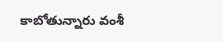కాబోతున్నారు వంశీ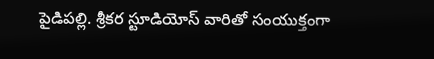పైడిపల్లి. శ్రీకర స్టూడియోస్ వారితో సంయుక్తంగా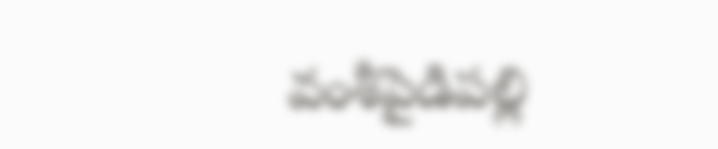వంశీపైడిపల్లి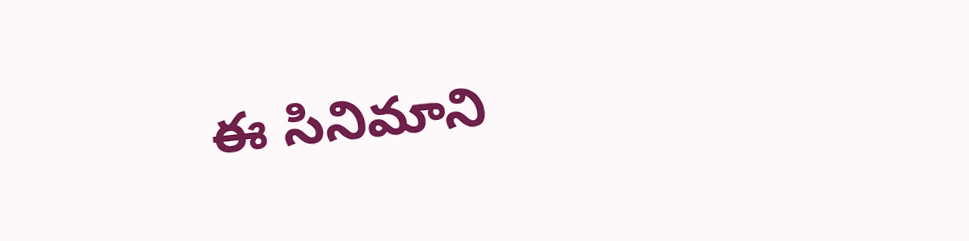ఈ సినిమాని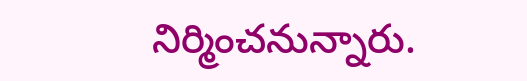నిర్మించనున్నారు.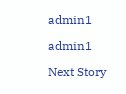admin1

admin1

Next Story